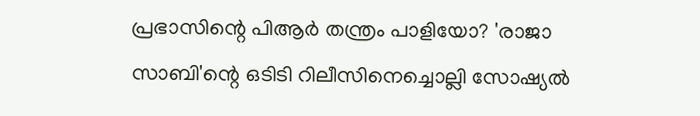പ്രഭാസിന്റെ പിആർ തന്ത്രം പാളിയോ? 'രാജാ സാബി'ന്റെ ഒടിടി റിലീസിനെച്ചൊല്ലി സോഷ്യൽ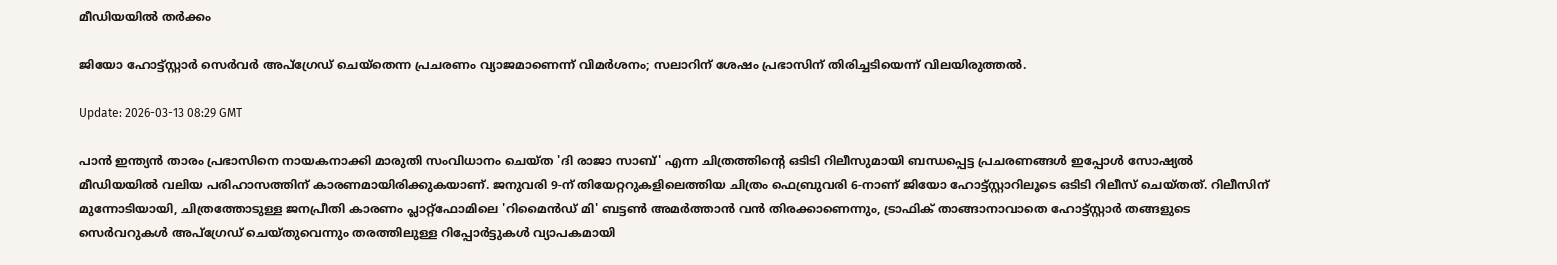മീഡിയയിൽ തർക്കം

ജിയോ ഹോട്ട്സ്റ്റാർ സെർവർ അപ്‌ഗ്രേഡ് ചെയ്തെന്ന പ്രചരണം വ്യാജമാണെന്ന് വിമർശനം; സലാറിന് ശേഷം പ്രഭാസിന് തിരിച്ചടിയെന്ന് വിലയിരുത്തൽ.

Update: 2026-03-13 08:29 GMT

പാൻ ഇന്ത്യൻ താരം പ്രഭാസിനെ നായകനാക്കി മാരുതി സംവിധാനം ചെയ്ത 'ദി രാജാ സാബ്' എന്ന ചിത്രത്തിന്റെ ഒടിടി റിലീസുമായി ബന്ധപ്പെട്ട പ്രചരണങ്ങൾ ഇപ്പോൾ സോഷ്യൽ മീഡിയയിൽ വലിയ പരിഹാസത്തിന് കാരണമായിരിക്കുകയാണ്. ജനുവരി 9-ന് തിയേറ്ററുകളിലെത്തിയ ചിത്രം ഫെബ്രുവരി 6-നാണ് ജിയോ ഹോട്ട്സ്റ്റാറിലൂടെ ഒടിടി റിലീസ് ചെയ്തത്. റിലീസിന് മുന്നോടിയായി, ചിത്രത്തോടുള്ള ജനപ്രീതി കാരണം പ്ലാറ്റ്‌ഫോമിലെ 'റിമൈൻഡ് മി' ബട്ടൺ അമർത്താൻ വൻ തിരക്കാണെന്നും, ട്രാഫിക് താങ്ങാനാവാതെ ഹോട്ട്സ്റ്റാർ തങ്ങളുടെ സെർവറുകൾ അപ്‌ഗ്രേഡ് ചെയ്തുവെന്നും തരത്തിലുള്ള റിപ്പോർട്ടുകൾ വ്യാപകമായി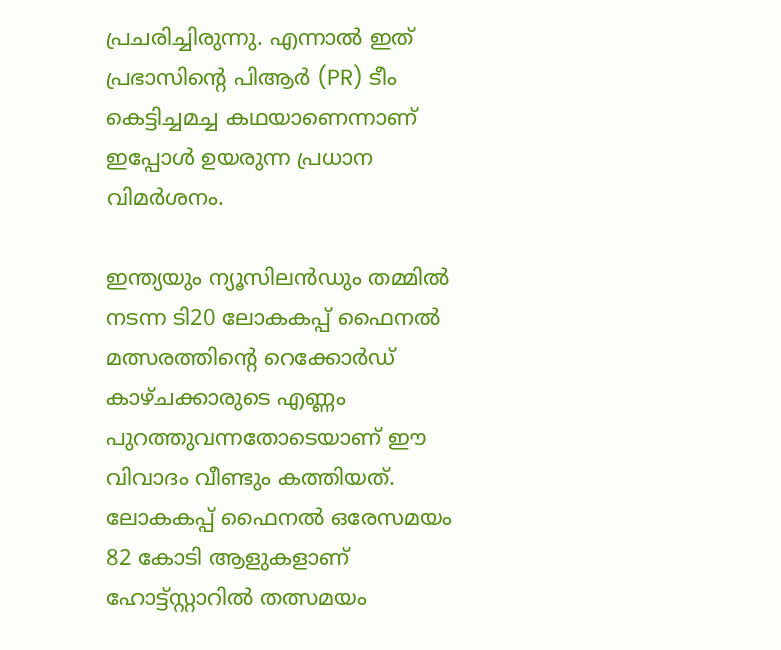പ്രചരിച്ചിരുന്നു. എന്നാൽ ഇത് പ്രഭാസിന്റെ പിആർ (PR) ടീം കെട്ടിച്ചമച്ച കഥയാണെന്നാണ് ഇപ്പോൾ ഉയരുന്ന പ്രധാന വിമർശനം.

ഇന്ത്യയും ന്യൂസിലൻഡും തമ്മിൽ നടന്ന ടി20 ലോകകപ്പ് ഫൈനൽ മത്സരത്തിന്റെ റെക്കോർഡ് കാഴ്ചക്കാരുടെ എണ്ണം പുറത്തുവന്നതോടെയാണ് ഈ വിവാദം വീണ്ടും കത്തിയത്. ലോകകപ്പ് ഫൈനൽ ഒരേസമയം 82 കോടി ആളുകളാണ് ഹോട്ട്സ്റ്റാറിൽ തത്സമയം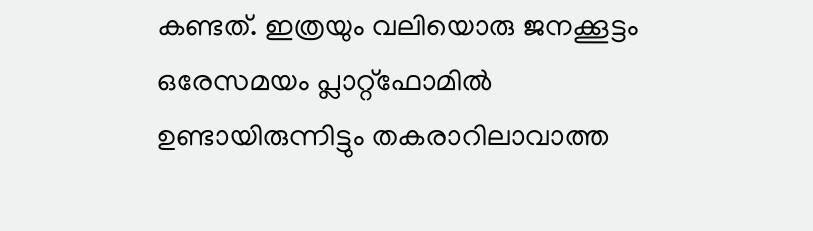കണ്ടത്. ഇത്രയും വലിയൊരു ജനക്കൂട്ടം ഒരേസമയം പ്ലാറ്റ്‌ഫോമിൽ ഉണ്ടായിരുന്നിട്ടും തകരാറിലാവാത്ത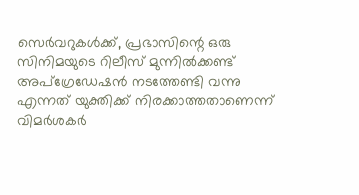സെർവറുകൾക്ക്, പ്രഭാസിന്റെ ഒരു സിനിമയുടെ റിലീസ് മുന്നിൽക്കണ്ട് അപ്‌ഗ്രേഡേഷൻ നടത്തേണ്ടി വന്നു എന്നത് യുക്തിക്ക് നിരക്കാത്തതാണെന്ന് വിമർശകർ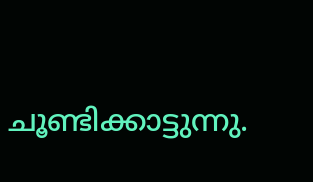ചൂണ്ടിക്കാട്ടുന്നു.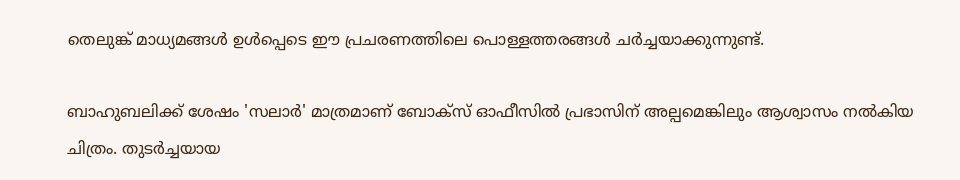തെലുങ്ക് മാധ്യമങ്ങൾ ഉൾപ്പെടെ ഈ പ്രചരണത്തിലെ പൊള്ളത്തരങ്ങൾ ചർച്ചയാക്കുന്നുണ്ട്.

ബാഹുബലിക്ക് ശേഷം 'സലാർ' മാത്രമാണ് ബോക്സ് ഓഫീസിൽ പ്രഭാസിന് അല്പമെങ്കിലും ആശ്വാസം നൽകിയ ചിത്രം. തുടർച്ചയായ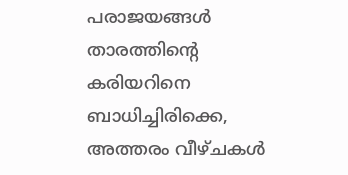പരാജയങ്ങൾ താരത്തിന്റെ കരിയറിനെ ബാധിച്ചിരിക്കെ, അത്തരം വീഴ്ചകൾ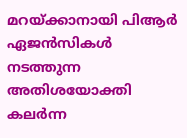മറയ്ക്കാനായി പിആർ ഏജൻസികൾ നടത്തുന്ന അതിശയോക്തി കലർന്ന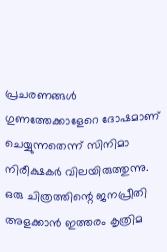പ്രചരണങ്ങൾ ഗുണത്തേക്കാളേറെ ദോഷമാണ് ചെയ്യുന്നതെന്ന് സിനിമാ നിരീക്ഷകർ വിലയിരുത്തുന്നു. ഒരു ചിത്രത്തിന്റെ ജനപ്രീതി അളക്കാൻ ഇത്തരം കൃത്രിമ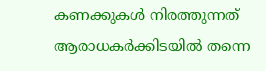കണക്കുകൾ നിരത്തുന്നത് ആരാധകർക്കിടയിൽ തന്നെ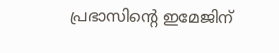പ്രഭാസിന്റെ ഇമേജിന്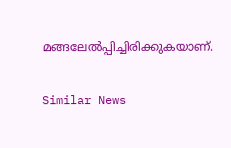മങ്ങലേൽപ്പിച്ചിരിക്കുകയാണ്.

Similar News